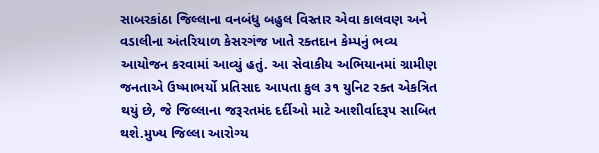સાબરકાંઠા જિલ્લાના વનબંધુ બહુલ વિસ્તાર એવા કાલવણ અને વડાલીના અંતરિયાળ કેસરગંજ ખાતે રક્તદાન કેમ્પનું ભવ્ય આયોજન કરવામાં આવ્યું હતું. આ સેવાકીય અભિયાનમાં ગ્રામીણ જનતાએ ઉષ્માભર્યો પ્રતિસાદ આપતા કુલ ૩૧ યુનિટ રક્ત એકત્રિત થયું છે, જે જિલ્લાના જરૂરતમંદ દર્દીઓ માટે આશીર્વાદરૂપ સાબિત થશે.મુખ્ય જિલ્લા આરોગ્ય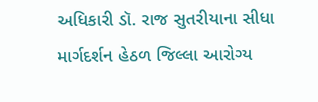અધિકારી ડૉ. રાજ સુતરીયાના સીધા માર્ગદર્શન હેઠળ જિલ્લા આરોગ્ય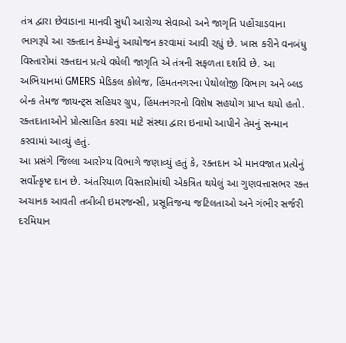તંત્ર દ્વારા છેવાડાના માનવી સુધી આરોગ્ય સેવાઓ અને જાગૃતિ પહોંચાડવાના ભાગરૂપે આ રક્તદાન કેમ્પોનું આયોજન કરવામાં આવી રહ્યું છે. ખાસ કરીને વનબંધુ વિસ્તારોમાં રક્તદાન પ્રત્યે વધેલી જાગૃતિ એ તંત્રની સફળતા દર્શાવે છે. આ અભિયાનમાં GMERS મેડિકલ કોલેજ, હિંમતનગરના પેથોલોજી વિભાગ અને બ્લડ બેન્ક તેમજ જાયન્ટ્સ સહિયર ગ્રુપ, હિંમતનગરનો વિશેષ સહયોગ પ્રાપ્ત થયો હતો. રક્તદાતાઓને પ્રોત્સાહિત કરવા માટે સંસ્થા દ્વારા ઇનામો આપીને તેમનું સન્માન કરવામાં આવ્યું હતું.
આ પ્રસંગે જિલ્લા આરોગ્ય વિભાગે જણાવ્યું હતું કે, રક્તદાન એ માનવજાત પ્રત્યેનું સર્વોત્કૃષ્ટ દાન છે. અંતરિયાળ વિસ્તારોમાંથી એકત્રિત થયેલું આ ગુણવત્તાસભર રક્ત અચાનક આવતી તબીબી ઇમરજન્સી, પ્રસૂતિજન્ય જટિલતાઓ અને ગંભીર સર્જરી દરમિયાન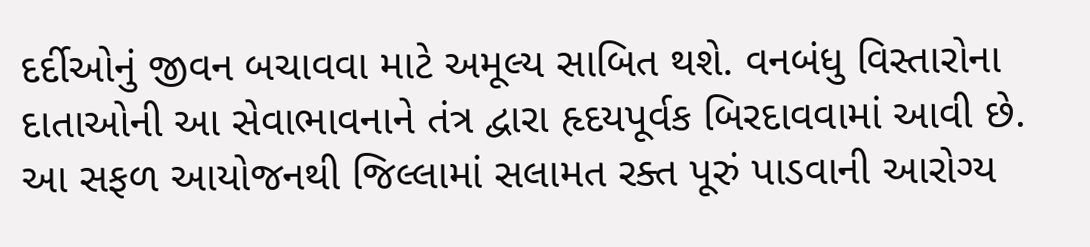દર્દીઓનું જીવન બચાવવા માટે અમૂલ્ય સાબિત થશે. વનબંધુ વિસ્તારોના દાતાઓની આ સેવાભાવનાને તંત્ર દ્વારા હૃદયપૂર્વક બિરદાવવામાં આવી છે. આ સફળ આયોજનથી જિલ્લામાં સલામત રક્ત પૂરું પાડવાની આરોગ્ય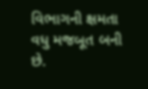વિભાગની ક્ષમતા વધુ મજબૂત બની છે.